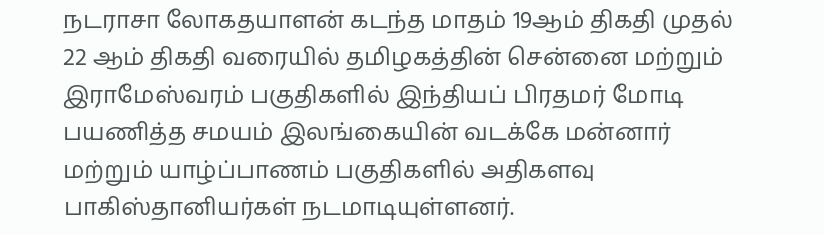நடராசா லோகதயாளன் கடந்த மாதம் 19ஆம் திகதி முதல் 22 ஆம் திகதி வரையில் தமிழகத்தின் சென்னை மற்றும் இராமேஸ்வரம் பகுதிகளில் இந்தியப் பிரதமர் மோடி பயணித்த சமயம் இலங்கையின் வடக்கே மன்னார் மற்றும் யாழ்ப்பாணம் பகுதிகளில் அதிகளவு பாகிஸ்தானியர்கள் நடமாடியுள்ளனர்.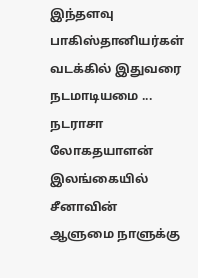இந்தளவு பாகிஸ்தானியர்கள் வடக்கில் இதுவரை நடமாடியமை ...
நடராசா லோகதயாளன் இலங்கையில் சீனாவின் ஆளுமை நாளுக்கு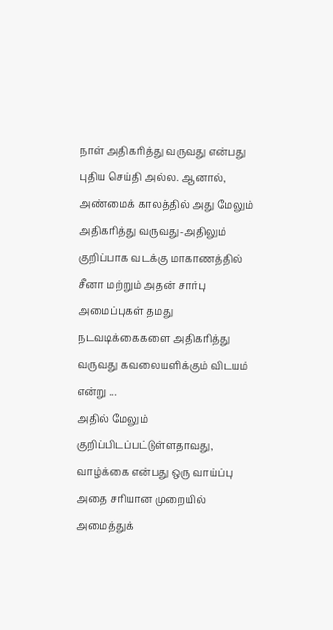நாள் அதிகரித்து வருவது என்பது புதிய செய்தி அல்ல. ஆனால், அண்மைக் காலத்தில் அது மேலும் அதிகரித்து வருவது-அதிலும் குறிப்பாக வடக்கு மாகாணத்தில் சீனா மற்றும் அதன் சார்பு அமைப்புகள் தமது நடவடிக்கைகளை அதிகரித்து வருவது கவலையளிக்கும் விடயம் என்று ...
அதில் மேலும் குறிப்பிடப்பட்டுள்ளதாவது, வாழ்க்கை என்பது ஒரு வாய்ப்பு அதை சரியான முறையில் அமைத்துக்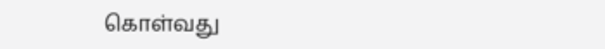கொள்வது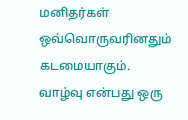மனிதர்கள் ஒவ்வொருவரினதும் கடமையாகும். வாழ்வு என்பது ஒரு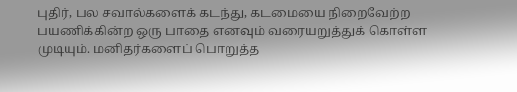புதிர், பல சவால்களைக் கடந்து, கடமையை நிறைவேற்ற பயணிக்கின்ற ஒரு பாதை எனவும் வரையறுத்துக் கொள்ள முடியும். மனிதர்களைப் பொறுத்த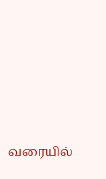வரையில்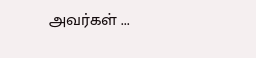அவர்கள் ...